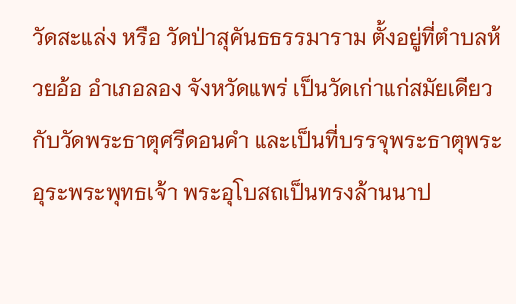วัดสะแล่ง หรือ วัดป่าสุคันธธรรมาราม ตั้งอยู่ที่ตำบลห้วยอ้อ อำเภอลอง จังหวัดแพร่ เป็นวัดเก่าแก่สมัยเดียวกับวัดพระธาตุศรีดอนคำ และเป็นที่บรรจุพระธาตุพระอุระพระพุทธเจ้า พระอุโบสถเป็นทรงล้านนาป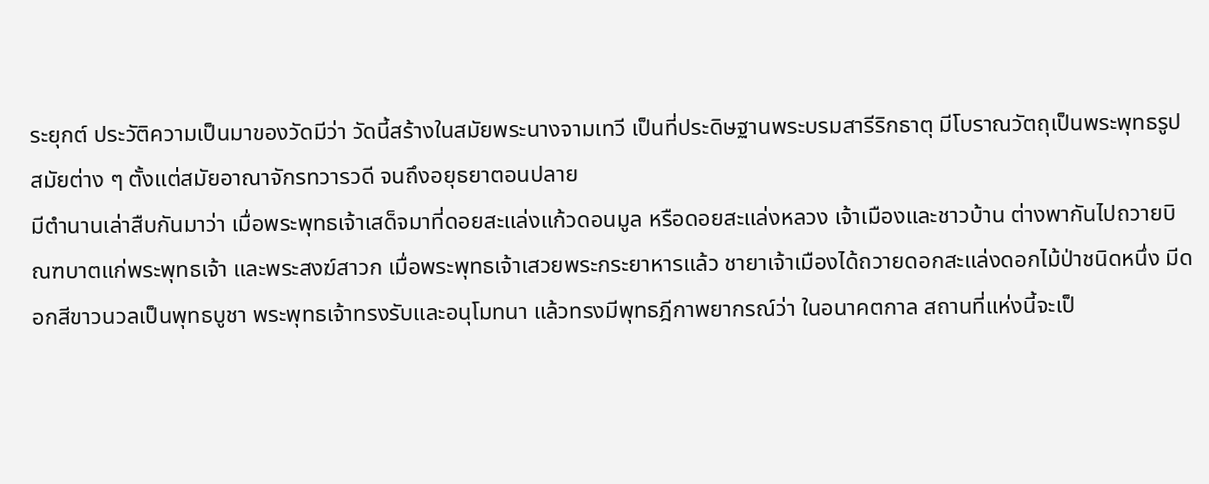ระยุกต์ ประวัติความเป็นมาของวัดมีว่า วัดนี้สร้างในสมัยพระนางจามเทวี เป็นที่ประดิษฐานพระบรมสารีริกธาตุ มีโบราณวัตถุเป็นพระพุทธรูปสมัยต่าง ๆ ตั้งแต่สมัยอาณาจักรทวารวดี จนถึงอยุธยาตอนปลาย
มีตำนานเล่าสืบกันมาว่า เมื่อพระพุทธเจ้าเสด็จมาที่ดอยสะแล่งแก้วดอนมูล หรือดอยสะแล่งหลวง เจ้าเมืองและชาวบ้าน ต่างพากันไปถวายบิณฑบาตแก่พระพุทธเจ้า และพระสงฆ์สาวก เมื่อพระพุทธเจ้าเสวยพระกระยาหารแล้ว ชายาเจ้าเมืองได้ถวายดอกสะแล่งดอกไม้ป่าชนิดหนึ่ง มีดอกสีขาวนวลเป็นพุทธบูชา พระพุทธเจ้าทรงรับและอนุโมทนา แล้วทรงมีพุทธฎีกาพยากรณ์ว่า ในอนาคตกาล สถานที่แห่งนี้จะเป็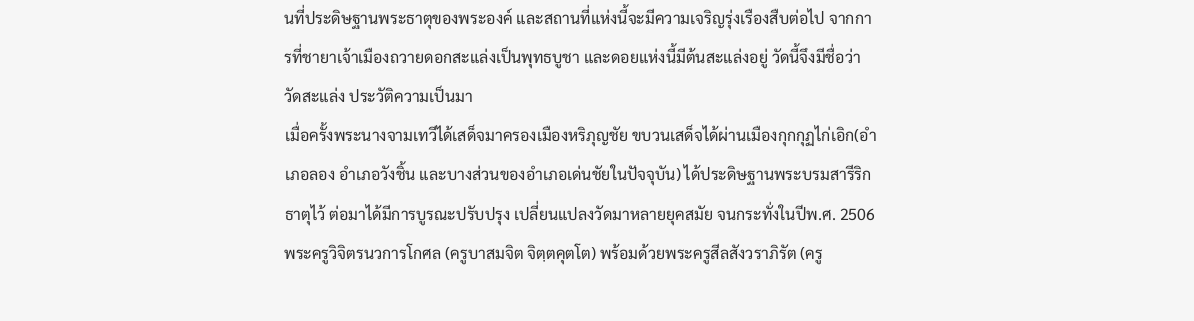นที่ประดิษฐานพระธาตุของพระองค์ และสถานที่แห่งนี้จะมีความเจริญรุ่งเรืองสืบต่อไป จากการที่ชายาเจ้าเมืองถวายดอกสะแล่งเป็นพุทธบูชา และดอยแห่งนี้มีต้นสะแล่งอยู่ วัดนี้จึงมีชื่อว่า วัดสะแล่ง ประวัติความเป็นมา
เมื่อครั้งพระนางจามเทวีได้เสด็จมาครองเมืองหริภุญชัย ขบวนเสด็จได้ผ่านเมืองกุกกุฏไก่เอิก(อำเภอลอง อำเภอวังชิ้น และบางส่วนของอำเภอเด่นชัยในปัจจุบัน) ได้ประดิษฐานพระบรมสารีริกธาตุไว้ ต่อมาได้มีการบูรณะปรับปรุง เปลี่ยนแปลงวัดมาหลายยุคสมัย จนกระทั่งในปีพ.ศ. 2506 พระครูวิจิตรนวการโกศล (ครูบาสมจิต จิตฺตคุตโต) พร้อมด้วยพระครูสีลสังวราภิรัต (ครู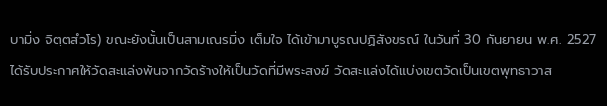บามิ่ง จิตฺตสํวโร) ขณะยังนั้นเป็นสามเณรมิ่ง เต็มใจ ได้เข้ามาบูรณปฏิสังขรณ์ ในวันที่ 30 กันยายน พ.ศ. 2527 ได้รับประกาศให้วัดสะแล่งพ้นจากวัดร้างให้เป็นวัดที่มีพระสงฆ์ วัดสะแล่งได้แบ่งเขตวัดเป็นเขตพุทธาวาส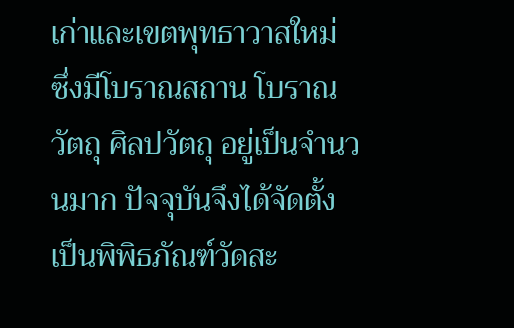เก่าและเขตพุทธาวาสใหม่ ซึ่งมีโบราณสถาน โบราณวัตถุ ศิลปวัตถุ อยู่เป็นจำนวนมาก ปัจจุบันจึงได้จัดตั้งเป็นพิพิธภัณฑ์วัดสะ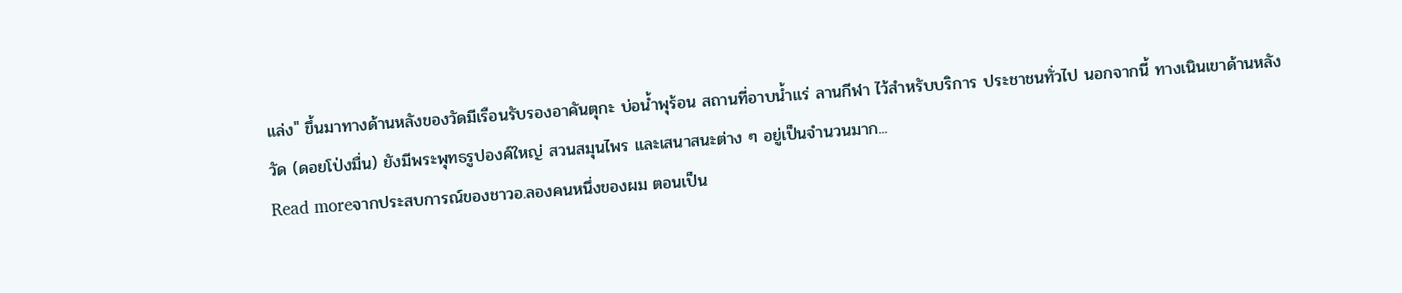แล่ง" ขึ้นมาทางด้านหลังของวัดมีเรือนรับรองอาคันตุกะ บ่อน้ำพุร้อน สถานที่อาบน้ำแร่ ลานกีฬา ไว้สำหรับบริการ ประชาชนทั่วไป นอกจากนี้ ทางเนินเขาด้านหลังวัด (ดอยโป่งมื่น) ยังมีพระพุทธรูปองค์ใหญ่ สวนสมุนไพร และเสนาสนะต่าง ๆ อยู่เป็นจำนวนมาก...
Read moreจากประสบการณ์ของชาวอ.ลองคนหนึ่งของผม ตอนเป็น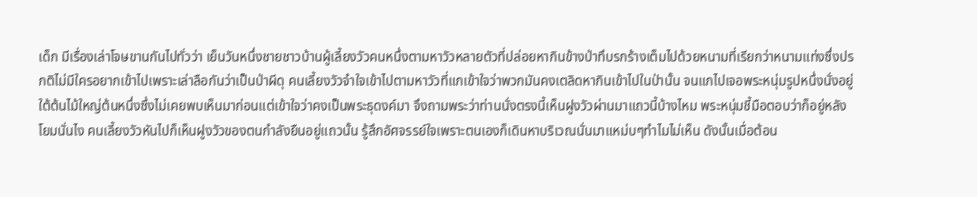เด็ก มีเรื่องเล่าโจษขานกันไปทั่วว่า เย็นวันหนึ่งชายชาวบ้านผู้เลี้ยงวัวคนหนึ่งตามหาวัวหลายตัวที่ปล่อยหากินข้างป่าทึบรกร้างเต็มไปด้วยหนามที่เรียกว่าหนามแท่งซึ่งปรกติไม่มีใครอยากเข้าไปเพราะเล่าลือกันว่าเป็นป่าผีดุ คนเลี้ยงวัวจำใจเข้าไปตามหาวัวที่แกเข้าใจว่าพวกมันคงเตลิดหากินเข้าไปในป่านั้น จนแกไปเจอพระหนุ่มรูปหนึ่งนั่งอยู่ใต้ต้นไม้ใหญ่ต้นหนึ่งซึ่งไม่เคยพบเห็นมาก่อนแต่เข้าใจว่าคงเป็นพระธุดงค์มา จึงถามพระว่าท่านนั่งตรงนี้เห็นฝูงวัวผ่านมาแถวนี้บ้างไหม พระหนุ่มชี้มือตอบว่าก็อยู่หลังโยมนั่นไง คนเลี้ยงวัวหันไปก็เห็นฝูงวัวของตนกำลังยืนอยู่แถวนั้น รู้สึกอัศจรรย์ใจเพราะตนเองก็เดินหาบริเวณนั่นมาแหม่บๆทำไมไม่เห็น ดังนั้นเมื่อต้อน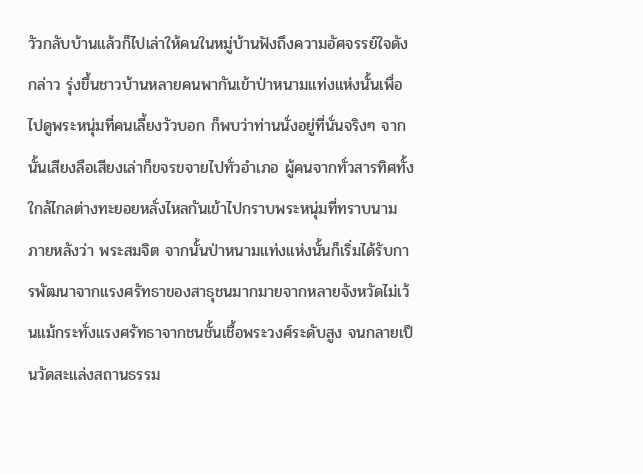วัวกลับบ้านแล้วก็ไปเล่าให้คนในหมู่บ้านฟังถึงความอัศจรรย์ใจดังกล่าว รุ่งขึ้นชาวบ้านหลายคนพากันเข้าป่าหนามแท่งแห่งนั้นเพื่อไปดูพระหนุ่มที่คนเลี้ยงวัวบอก ก็พบว่าท่านนั่งอยู่ที่นั่นจริงๆ จากนั้นเสียงลือเสียงเล่าก็ขจรขจายไปทั่วอำเภอ ผู้คนจากทั่วสารทิศทั้งใกล้ไกลต่างทะยอยหลั่งไหลกันเข้าไปกราบพระหนุ่มที่ทราบนามภายหลังว่า พระสมจิต จากนั้นป่าหนามแท่งแห่งนั้นก็เริ่มได้รับการพัฒนาจากแรงศรัทธาของสาธุชนมากมายจากหลายจังหวัดไม่เว้นแม้กระทั่งแรงศรัทธาจากชนชั้นเชื้อพระวงศ์ระดับสูง จนกลายเป็นวัดสะแล่งสถานธรรม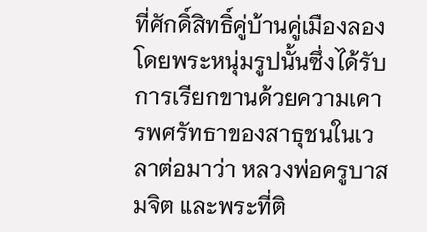ที่ศักดิ์สิทธิ์คู่บ้านคู่เมืองลองโดยพระหนุ่มรูปนั้นซึ่งได้รับการเรียกขานด้วยความเคารพศรัทธาของสาธุชนในเวลาต่อมาว่า หลวงพ่อครูบาสมจิต และพระที่ติ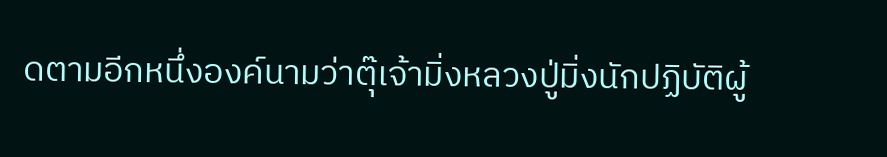ดตามอีกหนึ่งองค์นามว่าตุ๊เจ้ามิ่งหลวงปู่มิ่งนักปฏิบัติผู้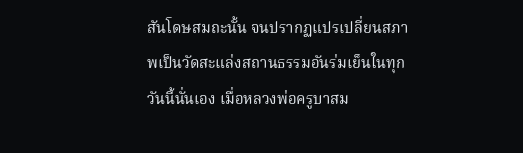สันโดษสมถะนั้น จนปรากฏแปรเปลี่ยนสภาพเป็นวัดสะแล่งสถานธรรมอันร่มเย็นในทุกวันนี้นั่นเอง เมื่อหลวงพ่อครูบาสม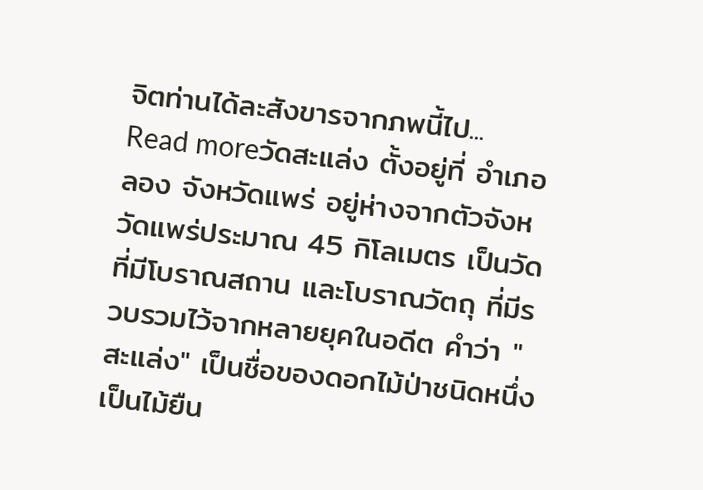จิตท่านได้ละสังขารจากภพนี้ไป...
Read moreวัดสะแล่ง ตั้งอยู่ที่ อำเภอลอง จังหวัดแพร่ อยู่ห่างจากตัวจังหวัดแพร่ประมาณ 45 กิโลเมตร เป็นวัดที่มีโบราณสถาน และโบราณวัตถุ ที่มีรวบรวมไว้จากหลายยุคในอดีต คำว่า "สะแล่ง" เป็นชื่อของดอกไม้ป่าชนิดหนึ่ง เป็นไม้ยืน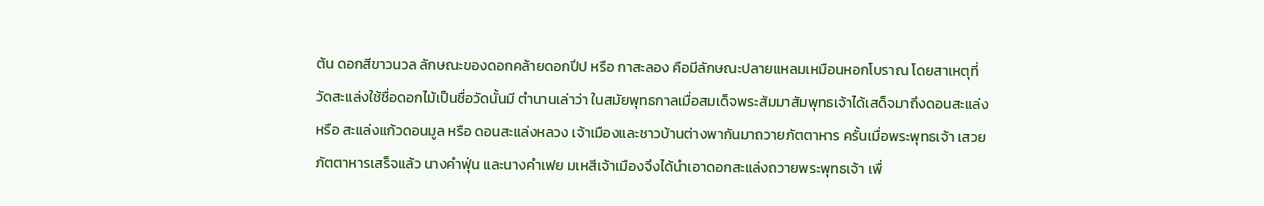ต้น ดอกสีขาวนวล ลักษณะของดอกคล้ายดอกปีป หรือ กาสะลอง คือมีลักษณะปลายแหลมเหมือนหอกโบราณ โดยสาเหตุที่วัดสะแล่งใช้ชื่อดอกไม้เป็นชื่อวัดนั้นมี ตำนานเล่าว่า ในสมัยพุทธกาลเมื่อสมเด็จพระสัมมาสัมพุทธเจ้าได้เสด็จมาถึงดอนสะแล่ง หรือ สะแล่งแก้วดอนมูล หรือ ดอนสะแล่งหลวง เจ้าเมืองและชาวบ้านต่างพากันมาถวายภัตตาหาร ครั้นเมื่อพระพุทธเจ้า เสวยภัตตาหารเสร็จแล้ว นางคำฟุ่น และนางคำเฟย มเหสีเจ้าเมืองจึงได้นำเอาดอกสะแล่งถวายพระพุทธเจ้า เพื่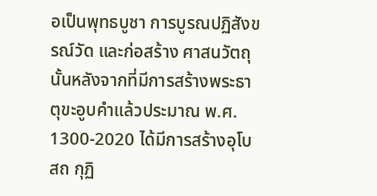อเป็นพุทธบูชา การบูรณปฏิสังขรณ์วัด และก่อสร้าง ศาสนวัตถุนั้นหลังจากที่มีการสร้างพระธาตุขะอูบคำแล้วประมาณ พ.ศ. 1300-2020 ได้มีการสร้างอุโบสถ กุฏิ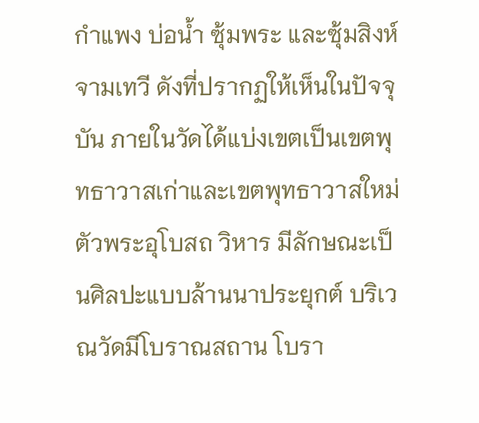กำแพง บ่อน้ำ ซุ้มพระ และซุ้มสิงห์จามเทวี ดังที่ปรากฏให้เห็นในปัจจุบัน ภายในวัดได้แบ่งเขตเป็นเขตพุทธาวาสเก่าและเขตพุทธาวาสใหม่ ตัวพระอุโบสถ วิหาร มีลักษณะเป็นศิลปะแบบล้านนาประยุกต์ บริเวณวัดมีโบราณสถาน โบรา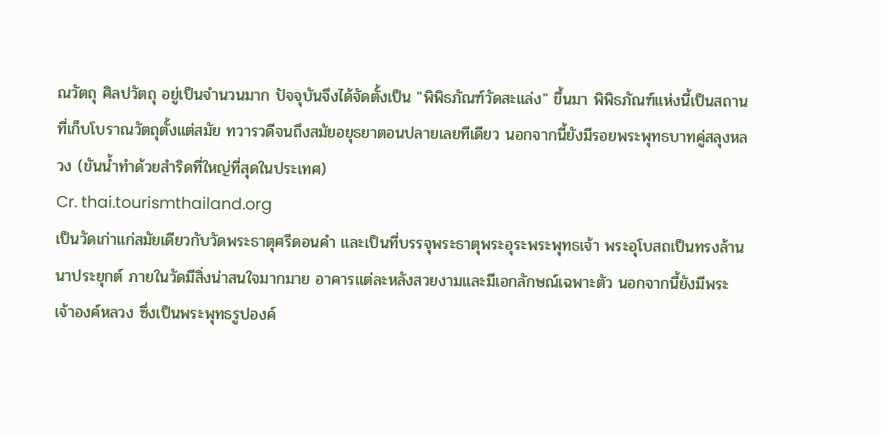ณวัตถุ ศิลปวัตถุ อยู่เป็นจำนวนมาก ปัจจุบันจึงได้จัดตั้งเป็น "พิพิธภัณฑ์วัดสะแล่ง" ขึ้นมา พิพิธภัณฑ์แห่งนี้เป็นสถานที่เก็บโบราณวัตถุตั้งแต่สมัย ทวารวดีจนถึงสมัยอยุธยาตอนปลายเลยทีเดียว นอกจากนี้ยังมีรอยพระพุทธบาทคู่สลุงหลวง (ขันน้ำทำด้วยสำริดที่ใหญ่ที่สุดในประเทศ)
Cr. thai.tourismthailand.org
เป็นวัดเก่าแก่สมัยเดียวกับวัดพระธาตุศรีดอนคำ และเป็นที่บรรจุพระธาตุพระอุระพระพุทธเจ้า พระอุโบสถเป็นทรงล้านนาประยุกต์ ภายในวัดมีสิ่งน่าสนใจมากมาย อาคารแต่ละหลังสวยงามและมีเอกลักษณ์เฉพาะตัว นอกจากนี้ยังมีพระเจ้าองค์หลวง ซึ่งเป็นพระพุทธรูปองค์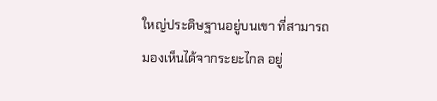ใหญ่ประดิษฐานอยู่บนเขา ที่สามารถมองเห็นได้จากระยะไกล อยู่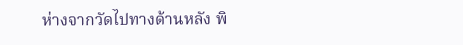ห่างจากวัดไปทางด้านหลัง พิ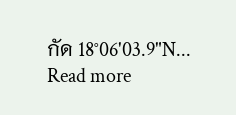กัด 18°06'03.9"N...
Read more